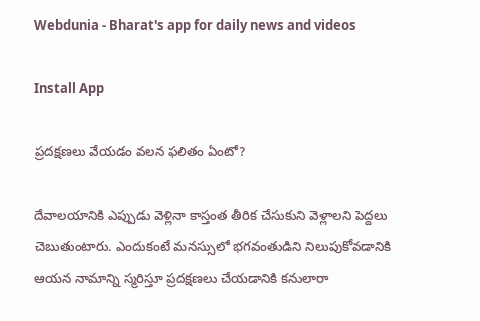Webdunia - Bharat's app for daily news and videos

Install App

ప్రదక్షణలు వేయడం వలన ఫలితం ఏంటో?

దేవాలయానికి ఎప్పుడు వెళ్లినా కాస్తంత తీరిక చేసుకుని వెళ్లాలని పెద్దలు చెబుతుంటారు. ఎందుకంటే మనస్సులో భగవంతుడిని నిలుపుకోవడానికి ఆయన నామాన్ని స్మరిస్తూ ప్రదక్షణలు చేయడానికి కనులారా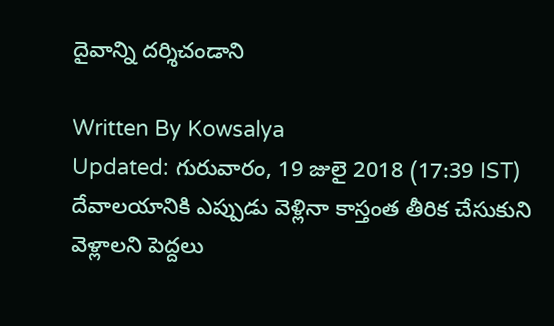దైవాన్ని దర్శిచండాని

Written By Kowsalya
Updated: గురువారం, 19 జులై 2018 (17:39 IST)
దేవాలయానికి ఎప్పుడు వెళ్లినా కాస్తంత తీరిక చేసుకుని వెళ్లాలని పెద్దలు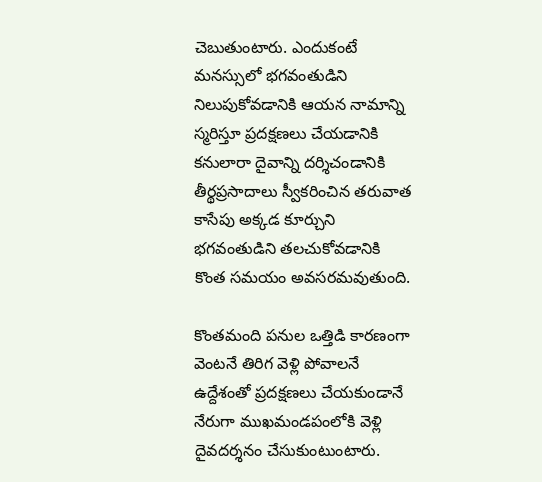చెబుతుంటారు. ఎందుకంటే మనస్సులో భగవంతుడిని నిలుపుకోవడానికి ఆయన నామాన్ని స్మరిస్తూ ప్రదక్షణలు చేయడానికి కనులారా దైవాన్ని దర్శిచండానికి తీర్థప్రసాదాలు స్వీకరించిన తరువాత కాసేపు అక్కడ కూర్చుని భగవంతుడిని తలచుకోవడానికి కొంత సమయం అవసరమవుతుంది.

కొంతమంది పనుల ఒత్తిడి కారణంగా వెంటనే తిరిగ వెళ్లి పోవాలనే ఉద్దేశంతో ప్రదక్షణలు చేయకుండానే నేరుగా ముఖమండపంలోకి వెళ్లి దైవదర్శనం చేసుకుంటుంటారు.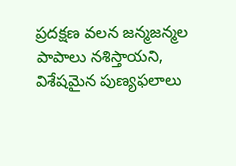ప్రదక్షణ వలన జన్మజన్మల పాపాలు నశిస్తాయని, విశేషమైన పుణ్యఫలాలు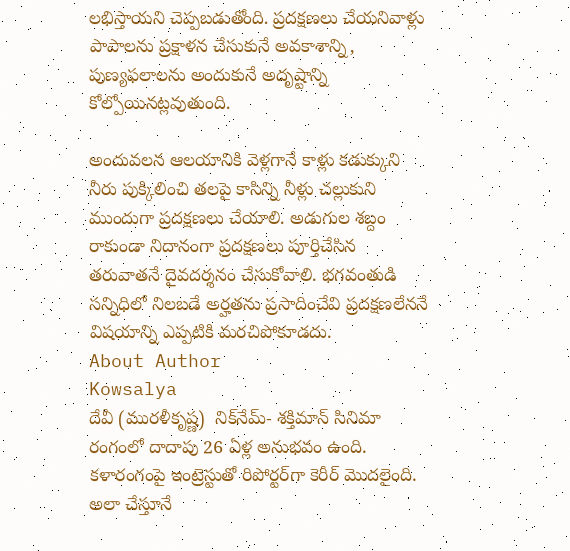లభిస్తాయని చెప్పబడుతోంది. ప్రదక్షణలు చేయనివాళ్లు పాపాలను ప్రక్షాళన చేసుకునే అవకాశాన్ని, పుణ్యఫలాలను అందుకునే అదృష్టాన్ని కోల్పోయినట్లవుతుంది.

అందువలన ఆలయానికి వెళ్లగానే కాళ్లు కడుక్కుని నీరు పుక్కిలించి తలపై కాసిన్ని నీళ్లు చల్లుకుని ముందుగా ప్రదక్షణలు చేయాలి. అడుగుల శబ్దం రాకుండా నిదానంగా ప్రదక్షణలు పూర్తిచేసిన తరువాతనే దైవదర్శనం చేసుకోవాలి. భగవంతుడి సన్నిధిలో నిలబడే అర్హతను ప్రసాదించేవి ప్రదక్షణలేననే విషయాన్ని ఎప్పటికి మరచిపోకూడదు.
About Author
Kowsalya
దేవీ (మురళీకృష్ణ)  నిక్‌నేమ్- శక్తిమాన్ సినిమా రంగంలో దాదాపు 26 ఏళ్ల అనుభవం ఉంది. కళారంగంపై ఇంట్రెస్టుతో రిపోర్టర్‌గా కెరీర్ మొదలైంది. అలా చేస్తూనే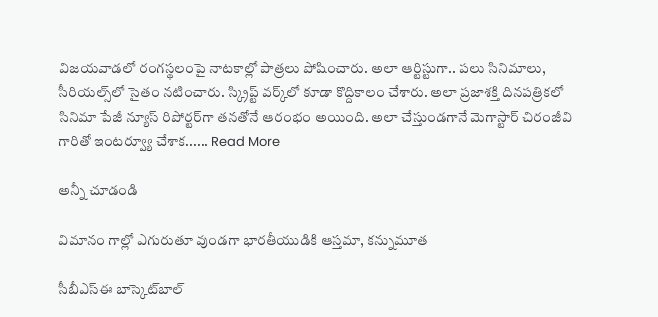విజయవాడలో రంగస్థలంపై నాటకాల్లో పాత్రలు పోషించారు. అలా ఆర్టిస్టుగా.. పలు సినిమాలు, సీరియల్స్‌లో సైతం నటించారు. స్క్రిప్ట్ వర్క్‌లో కూడా కొద్దికాలం చేశారు. అలా ప్రజాశక్తి దినపత్రికలో సినిమా పేజీ న్యూస్ రిపోర్టర్‌గా తనతోనే ఆరంభం అయింది. అలా చేస్తుండగానే మెగాస్టార్ చిరంజీవి గారితో ఇంటర్వ్యూ చేశాక...... Read More

అన్నీ చూడండి

విమానం గాల్లో ఎగురుతూ వుండగా భారతీయుడికి ఆస్తమా, కన్నుమూత

సీబీఎస్ఈ బాస్కెట్‌బాల్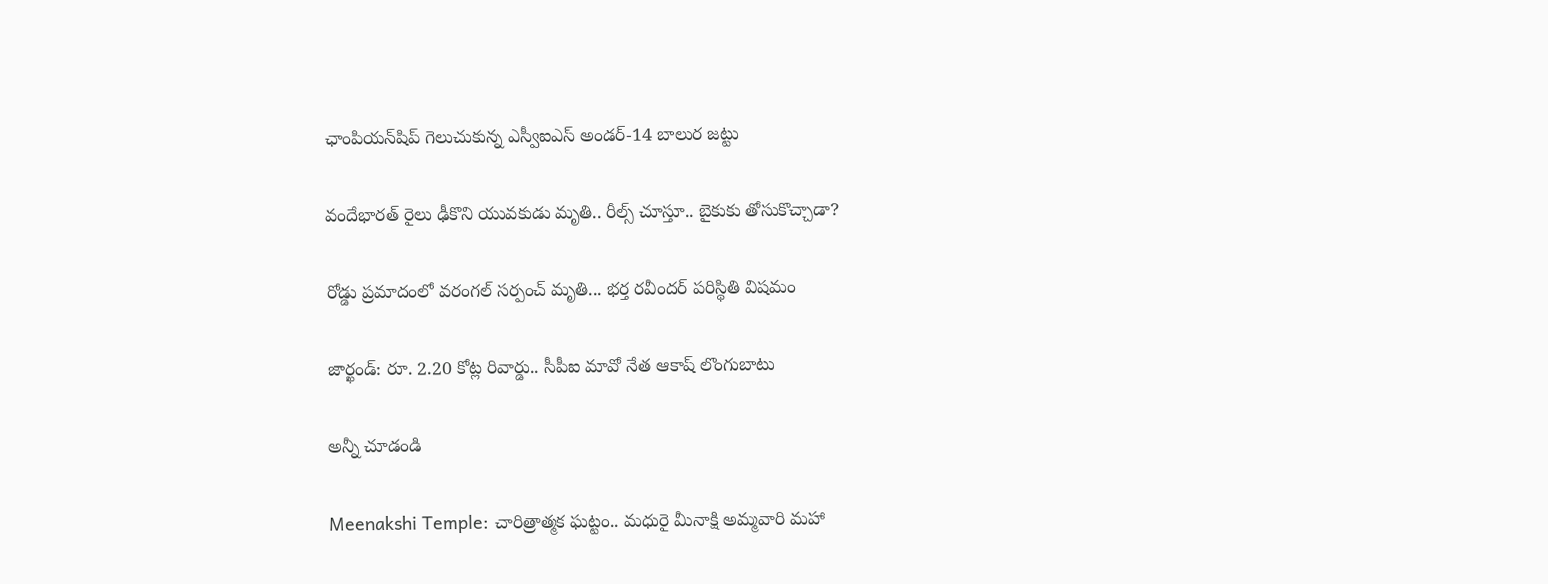ఛాంపియన్‌షిప్ గెలుచుకున్న ఎస్వీఐఎస్ అండర్-14 బాలుర జట్టు

వందేభారత్ రైలు ఢీకొని యువకుడు మృతి.. రీల్స్ చూస్తూ.. బైకుకు తోసుకొచ్చాడా?

రోడ్డు ప్రమాదంలో వరంగల్ సర్పంచ్ మృతి... భర్త రవీందర్ పరిస్థితి విషమం

జార్ఖండ్: రూ. 2.20 కోట్ల రివార్డు.. సీపీఐ మావో నేత ఆకాష్ లొంగుబాటు

అన్నీ చూడండి

Meenakshi Temple: చారిత్రాత్మక ఘట్టం.. మధురై మీనాక్షి అమ్మవారి మహా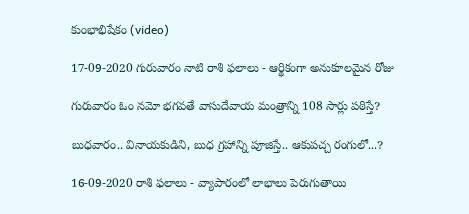కుంభాభిషేకం (video)

17-09-2020 గురువారం నాటి రాశి ఫలాలు - ఆర్థికంగా అనుకూలమైన రోజు

గురువారం ఓం నమో భగవతే వాసుదేవాయ మంత్రాన్ని 108 సార్లు పఠిస్తే?

బుధవారం.. వినాయకుడిని, బుధ గ్రహాన్ని పూజిస్తే.. ఆకుపచ్చ రంగులో...?

16-09-2020 రాశి ఫలాలు - వ్యాపారంలో లాభాలు పెరుగుతాయి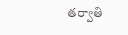తర్వాతి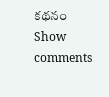కథనం
Show comments